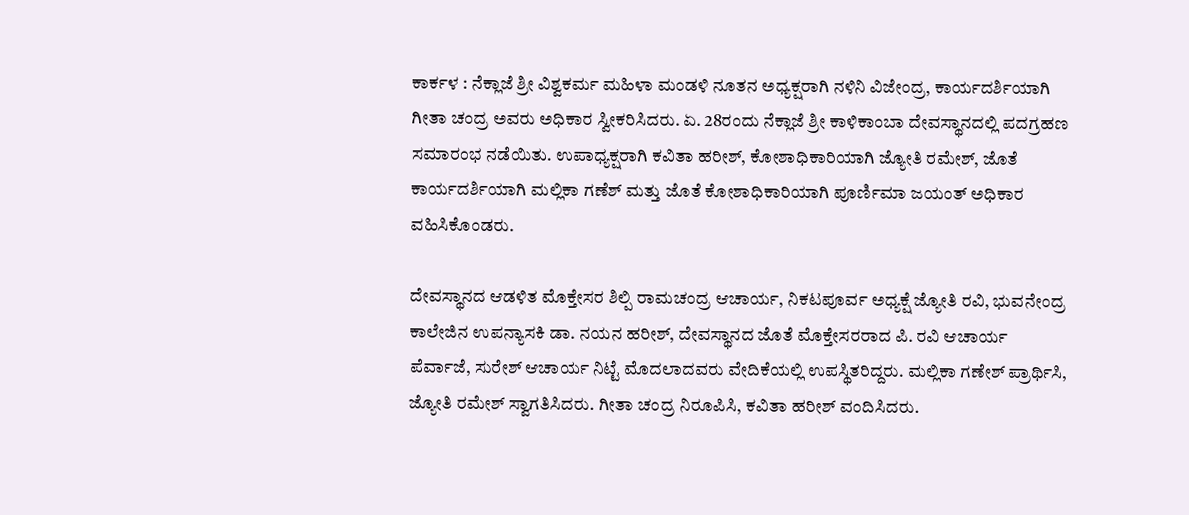ಕಾರ್ಕಳ : ನೆಕ್ಲಾಜೆ ಶ್ರೀ ವಿಶ್ವಕರ್ಮ ಮಹಿಳಾ ಮಂಡಳಿ ನೂತನ ಅಧ್ಯಕ್ಷರಾಗಿ ನಳಿನಿ ವಿಜೇಂದ್ರ, ಕಾರ್ಯದರ್ಶಿಯಾಗಿ ಗೀತಾ ಚಂದ್ರ ಅವರು ಅಧಿಕಾರ ಸ್ವೀಕರಿಸಿದರು. ಏ. 28ರಂದು ನೆಕ್ಲಾಜೆ ಶ್ರೀ ಕಾಳಿಕಾಂಬಾ ದೇವಸ್ಥಾನದಲ್ಲಿ ಪದಗ್ರಹಣ ಸಮಾರಂಭ ನಡೆಯಿತು. ಉಪಾಧ್ಯಕ್ಷರಾಗಿ ಕವಿತಾ ಹರೀಶ್, ಕೋಶಾಧಿಕಾರಿಯಾಗಿ ಜ್ಯೋತಿ ರಮೇಶ್, ಜೊತೆ ಕಾರ್ಯದರ್ಶಿಯಾಗಿ ಮಲ್ಲಿಕಾ ಗಣೆಶ್ ಮತ್ತು ಜೊತೆ ಕೋಶಾಧಿಕಾರಿಯಾಗಿ ಪೂರ್ಣಿಮಾ ಜಯಂತ್ ಅಧಿಕಾರ ವಹಿಸಿಕೊಂಡರು.

ದೇವಸ್ಥಾನದ ಆಡಳಿತ ಮೊಕ್ತೇಸರ ಶಿಲ್ಪಿ ರಾಮಚಂದ್ರ ಆಚಾರ್ಯ, ನಿಕಟಪೂರ್ವ ಅಧ್ಯಕ್ಷೆ ಜ್ಯೋತಿ ರವಿ, ಭುವನೇಂದ್ರ ಕಾಲೇಜಿನ ಉಪನ್ಯಾಸಕಿ ಡಾ. ನಯನ ಹರೀಶ್, ದೇವಸ್ಥಾನದ ಜೊತೆ ಮೊಕ್ತೇಸರರಾದ ಪಿ. ರವಿ ಆಚಾರ್ಯ ಪೆರ್ವಾಜೆ, ಸುರೇಶ್ ಆಚಾರ್ಯ ನಿಟ್ಟೆ ಮೊದಲಾದವರು ವೇದಿಕೆಯಲ್ಲಿ ಉಪಸ್ಥಿತರಿದ್ದರು. ಮಲ್ಲಿಕಾ ಗಣೇಶ್ ಪ್ರಾರ್ಥಿಸಿ, ಜ್ಯೋತಿ ರಮೇಶ್ ಸ್ವಾಗತಿಸಿದರು. ಗೀತಾ ಚಂದ್ರ ನಿರೂಪಿಸಿ, ಕವಿತಾ ಹರೀಶ್ ವಂದಿಸಿದರು.